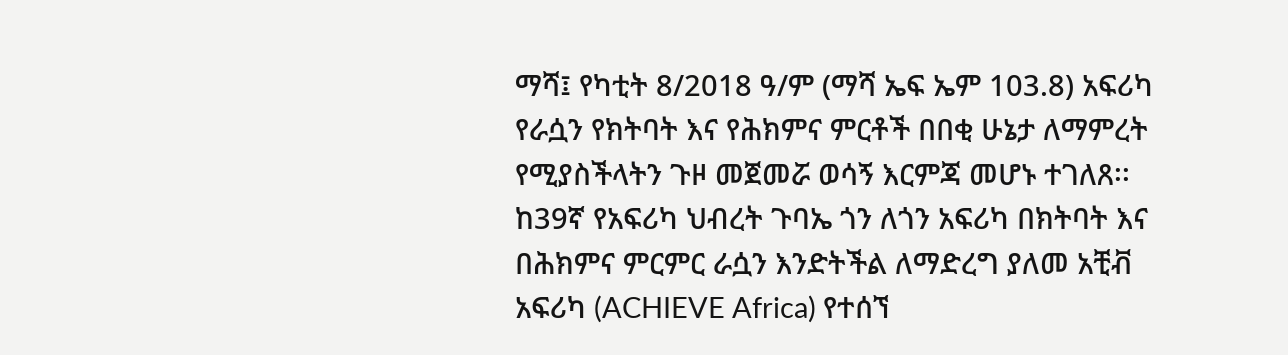ማሻ፤ የካቲት 8/2018 ዓ/ም (ማሻ ኤፍ ኤም 103.8) አፍሪካ የራሷን የክትባት እና የሕክምና ምርቶች በበቂ ሁኔታ ለማምረት የሚያስችላትን ጉዞ መጀመሯ ወሳኝ እርምጃ መሆኑ ተገለጸ፡፡
ከ39ኛ የአፍሪካ ህብረት ጉባኤ ጎን ለጎን አፍሪካ በክትባት እና በሕክምና ምርምር ራሷን እንድትችል ለማድረግ ያለመ አቺቭ አፍሪካ (ACHIEVE Africa) የተሰኘ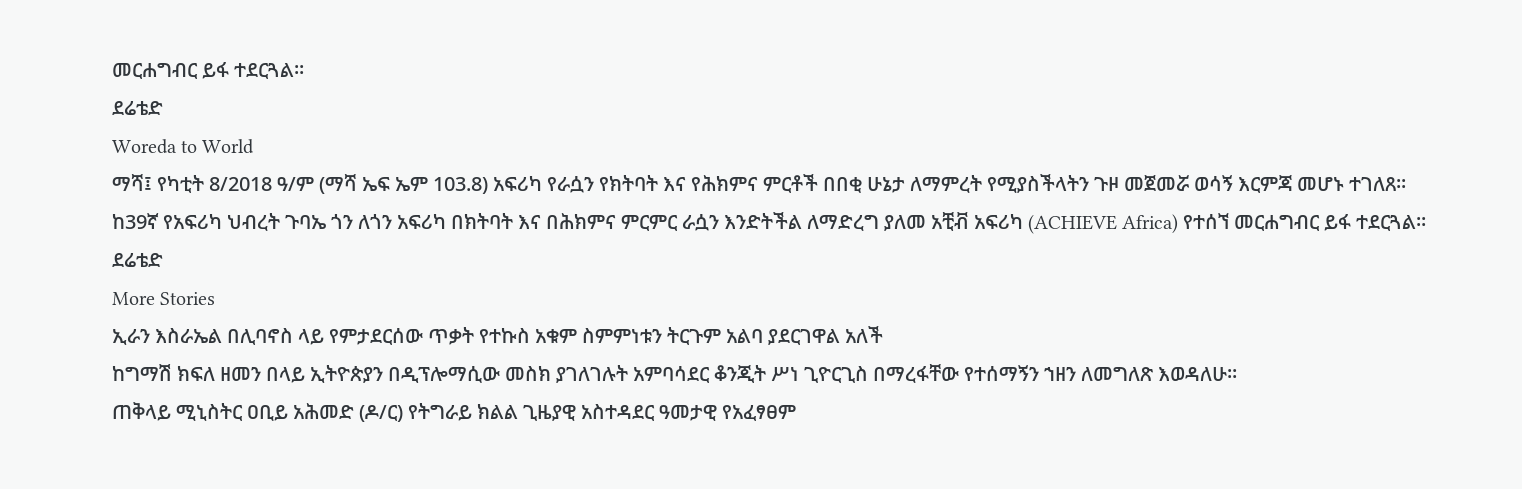መርሐግብር ይፋ ተደርጓል።
ደሬቴድ
Woreda to World
ማሻ፤ የካቲት 8/2018 ዓ/ም (ማሻ ኤፍ ኤም 103.8) አፍሪካ የራሷን የክትባት እና የሕክምና ምርቶች በበቂ ሁኔታ ለማምረት የሚያስችላትን ጉዞ መጀመሯ ወሳኝ እርምጃ መሆኑ ተገለጸ፡፡
ከ39ኛ የአፍሪካ ህብረት ጉባኤ ጎን ለጎን አፍሪካ በክትባት እና በሕክምና ምርምር ራሷን እንድትችል ለማድረግ ያለመ አቺቭ አፍሪካ (ACHIEVE Africa) የተሰኘ መርሐግብር ይፋ ተደርጓል።
ደሬቴድ
More Stories
ኢራን እስራኤል በሊባኖስ ላይ የምታደርሰው ጥቃት የተኩስ አቁም ስምምነቱን ትርጉም አልባ ያደርገዋል አለች
ከግማሽ ክፍለ ዘመን በላይ ኢትዮጵያን በዲፕሎማሲው መስክ ያገለገሉት አምባሳደር ቆንጂት ሥነ ጊዮርጊስ በማረፋቸው የተሰማኝን ኀዘን ለመግለጽ እወዳለሁ።
ጠቅላይ ሚኒስትር ዐቢይ አሕመድ (ዶ/ር) የትግራይ ክልል ጊዜያዊ አስተዳደር ዓመታዊ የአፈፃፀም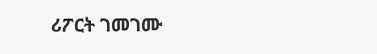ሪፖርት ገመገሙ